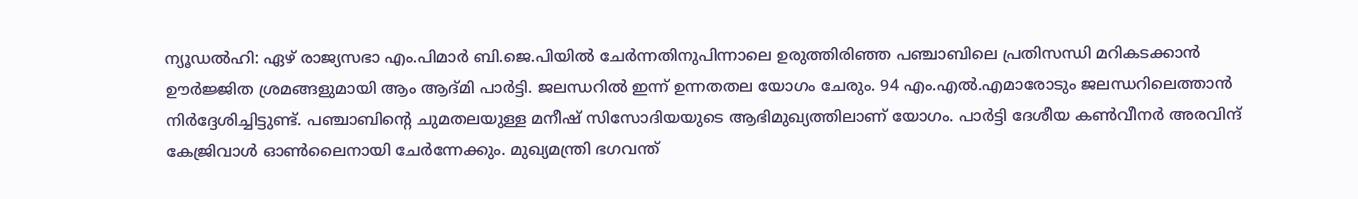ന്യൂഡൽഹി: ഏഴ് രാജ്യസഭാ എം.പിമാർ ബി.ജെ.പിയിൽ ചേർന്നതിനുപിന്നാലെ ഉരുത്തിരിഞ്ഞ പഞ്ചാബിലെ പ്രതിസന്ധി മറികടക്കാൻ ഊർജ്ജിത ശ്രമങ്ങളുമായി ആം ആദ്മി പാർട്ടി. ജലന്ധറിൽ ഇന്ന് ഉന്നതതല യോഗം ചേരും. 94 എം.എൽ.എമാരോടും ജലന്ധറിലെത്താൻ നിർദ്ദേശിച്ചിട്ടുണ്ട്. പഞ്ചാബിന്റെ ചുമതലയുള്ള മനീഷ് സിസോദിയയുടെ ആഭിമുഖ്യത്തിലാണ് യോഗം. പാർട്ടി ദേശീയ കൺവീനർ അരവിന്ദ് കേജ്രിവാൾ ഓൺലൈനായി ചേർന്നേക്കും. മുഖ്യമന്ത്രി ഭഗവന്ത്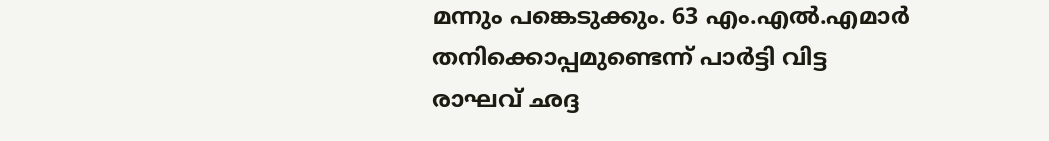മന്നും പങ്കെടുക്കും. 63 എം.എൽ.എമാർ തനിക്കൊപ്പമുണ്ടെന്ന് പാർട്ടി വിട്ട രാഘവ് ഛദ്ദ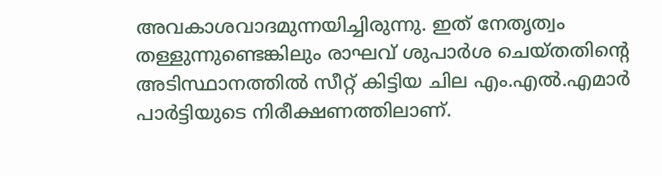അവകാശവാദമുന്നയിച്ചിരുന്നു. ഇത് നേതൃത്വം തള്ളുന്നുണ്ടെങ്കിലും രാഘവ് ശുപാർശ ചെയ്തതിന്റെ അടിസ്ഥാനത്തിൽ സീറ്റ് കിട്ടിയ ചില എം.എൽ.എമാർ പാർട്ടിയുടെ നിരീക്ഷണത്തിലാണ്.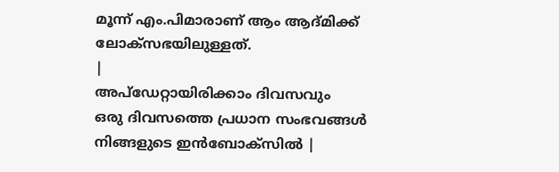മൂന്ന് എം.പിമാരാണ് ആം ആദ്മിക്ക് ലോക്സഭയിലുള്ളത്.
|
അപ്ഡേറ്റായിരിക്കാം ദിവസവും
ഒരു ദിവസത്തെ പ്രധാന സംഭവങ്ങൾ നിങ്ങളുടെ ഇൻബോക്സിൽ |